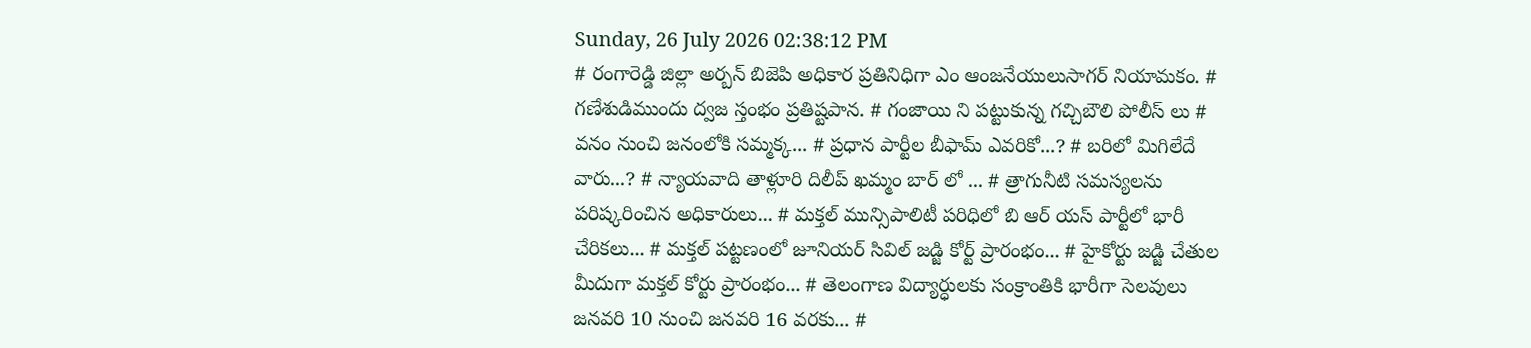Sunday, 26 July 2026 02:38:12 PM
# రంగారెడ్డి జిల్లా అర్బన్ బిజెపి అధికార ప్రతినిధిగా ఎం ఆంజనేయులుసాగర్ నియామకం. # గణేశుడిముందు ద్వజ స్తంభం ప్రతిష్టపాన. # గంజాయి ని పట్టుకున్న గచ్చిబౌలి పోలీస్ లు # వనం నుంచి జనంలోకి సమ్మక్క... # ప్రధాన పార్టీల బీఫామ్ ఎవరికో...? # బరిలో మిగిలేదే వారు...? # న్యాయవాది తాళ్లూరి దిలీప్ ఖమ్మం బార్ లో ... # త్రాగునీటి సమస్యలను పరిష్కరించిన అధికారులు... # మక్తల్ మున్సిపాలిటీ పరిధిలో బి ఆర్ యస్ పార్టీలో భారీ చేరికలు... # మక్తల్ పట్టణంలో జూనియర్ సివిల్ జడ్జి కోర్ట్ ప్రారంభం... # హైకోర్టు జడ్జి చేతుల మీదుగా మక్తల్ కోర్టు ప్రారంభం... # తెలంగాణ విద్యార్ధులకు సంక్రాంతికి భారీగా సెలవులు జనవరి 10 నుంచి జనవరి 16 వరకు... #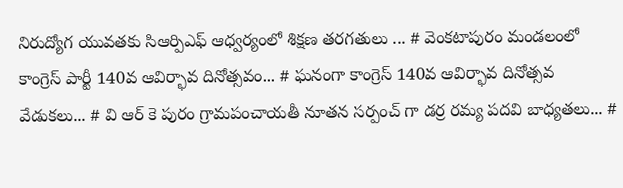నిరుద్యోగ యువతకు సిఆర్పిఎఫ్ ఆధ్వర్యంలో శిక్షణ తరగతులు ... # వెంకటాపురం మండలంలో కాంగ్రెస్ పార్టీ 140వ ఆవిర్భావ దినోత్సవం... # ఘనంగా కాంగ్రెస్ 140వ ఆవిర్భావ దినోత్సవ వేడుకలు... # వి ఆర్ కె పురం గ్రామపంచాయతీ నూతన సర్పంచ్ గా డర్ర రమ్య పదవి బాధ్యతలు... #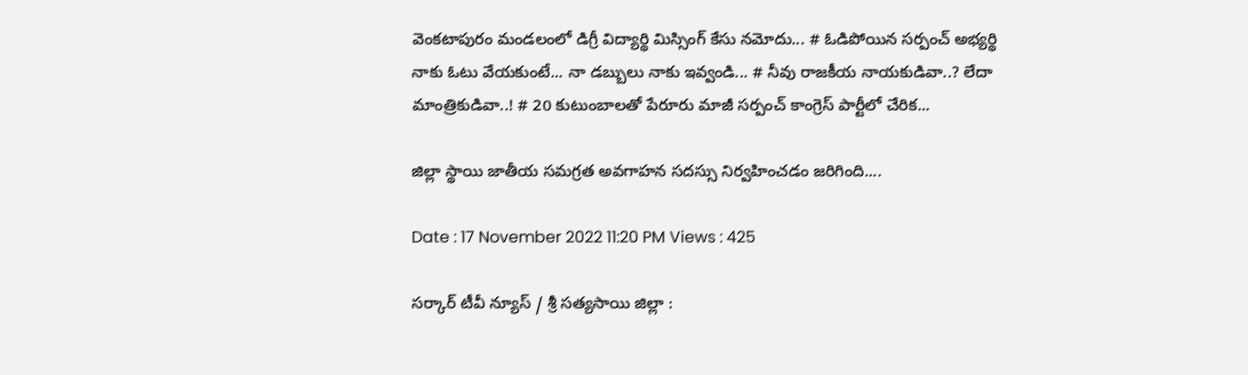వెంకటాపురం మండలంలో డిగ్రీ విద్యార్థి మిస్సింగ్ కేసు నమోదు... # ఓడిపోయిన సర్పంచ్ అభ్యర్థి నాకు ఓటు వేయకుంటే... నా డబ్బులు నాకు ఇవ్వండి... # నీవు రాజకీయ నాయకుడివా..? లేదా మాంత్రికుడివా..! # 20 కుటుంబాలతో పేరూరు మాజీ సర్పంచ్ కాంగ్రెస్ పార్టీలో చేరిక...

జిల్లా స్థాయి జాతీయ సమగ్రత అవగాహన సదస్సు నిర్వహించడం జరిగింది....

Date : 17 November 2022 11:20 PM Views : 425

సర్కార్ టీవీ న్యూస్ / శ్రీ సత్యసాయి జిల్లా :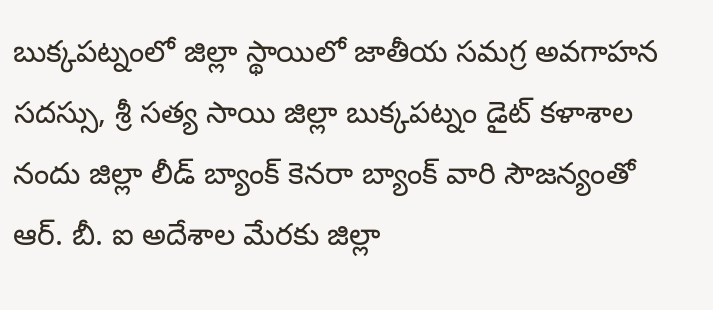బుక్కపట్నంలో జిల్లా స్థాయిలో జాతీయ సమగ్ర అవగాహన సదస్సు, శ్రీ సత్య సాయి జిల్లా బుక్కపట్నం డైట్ కళాశాల నందు జిల్లా లీడ్ బ్యాంక్ కెనరా బ్యాంక్ వారి సౌజన్యంతో ఆర్. బీ. ఐ అదేశాల మేరకు జిల్లా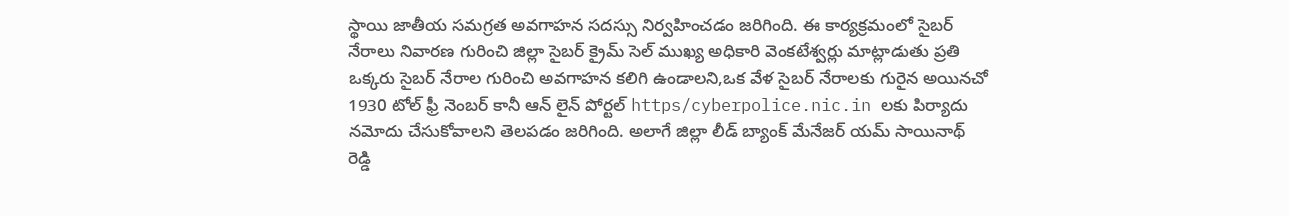స్థాయి జాతీయ సమగ్రత అవగాహన సదస్సు నిర్వహించడం జరిగింది. ఈ కార్యక్రమంలో సైబర్ నేరాలు నివారణ గురించి జిల్లా సైబర్ క్రైమ్ సెల్ ముఖ్య అధికారి వెంకటేశ్వర్లు మాట్లాడుతు ప్రతి ఒక్కరు సైబర్ నేరాల గురించి అవగాహన కలిగి ఉండాలని,ఒక వేళ సైబర్ నేరాలకు గురైన అయినచో 1930 టోల్ ఫ్రీ నెంబర్ కానీ ఆన్ లైన్ పోర్టల్ https/cyberpolice.nic.in లకు పిర్యాదు నమోదు చేసుకోవాలని తెలపడం జరిగింది. అలాగే జిల్లా లీడ్ బ్యాంక్ మేనేజర్ యమ్ సాయినాథ్ రెడ్డి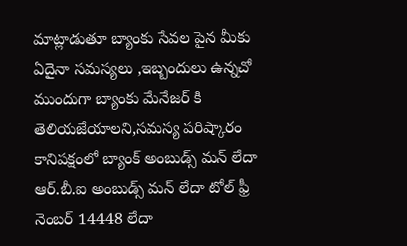మాట్లాడుతూ బ్యాంకు సేవల పైన మీకు ఏదైనా సమస్యలు ,ఇబ్బందులు ఉన్నచో ముందుగా బ్యాంకు మేనేజర్ కి తెలియజేయాలని,సమస్య పరిష్కారం కానిపక్షంలో బ్యాంక్ అంబుడ్స్ మన్ లేదా ఆర్.బీ.ఐ అంబుడ్స్ మన్ లేదా టోల్ ఫ్రీ నెంబర్ 14448 లేదా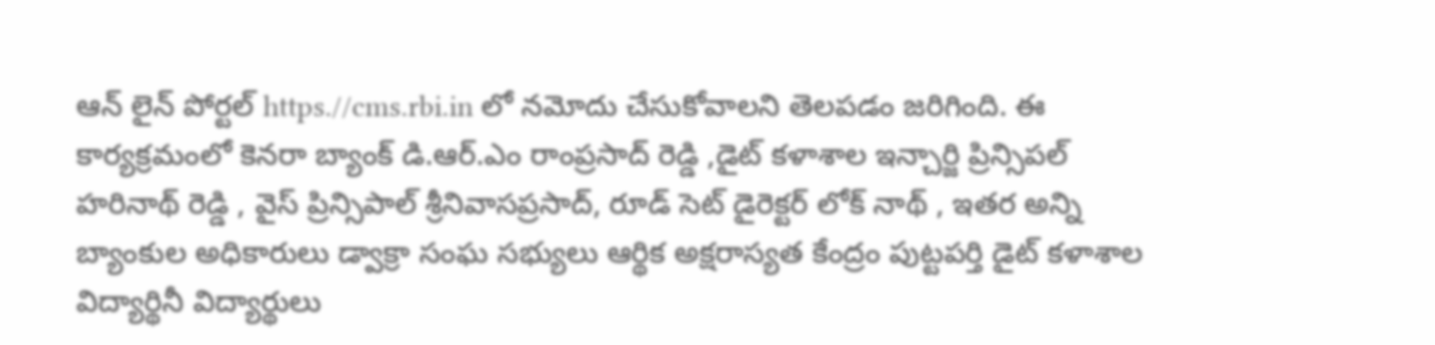ఆన్ లైన్ పోర్టల్ https.//cms.rbi.in లో నమోదు చేసుకోవాలని తెలపడం జరిగింది. ఈ కార్యక్రమంలో కెనరా బ్యాంక్ డి.ఆర్.ఎం రాంప్రసాద్ రెడ్డి ,డైట్ కళాశాల ఇన్చార్జి ప్రిన్సిపల్ హరినాథ్ రెడ్డి , వైస్ ప్రిన్సిపాల్ శ్రీనివాసప్రసాద్, రూడ్ సెట్ డైరెక్టర్ లోక్ నాథ్ , ఇతర అన్ని బ్యాంకుల అధికారులు డ్వాక్రా సంఘ సభ్యులు ఆర్థిక అక్షరాస్యత కేంద్రం పుట్టపర్తి డైట్ కళాశాల విద్యార్థినీ విద్యార్థులు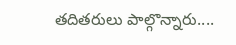తదితరులు పాల్గొన్నారు....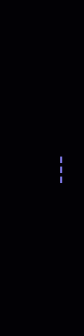---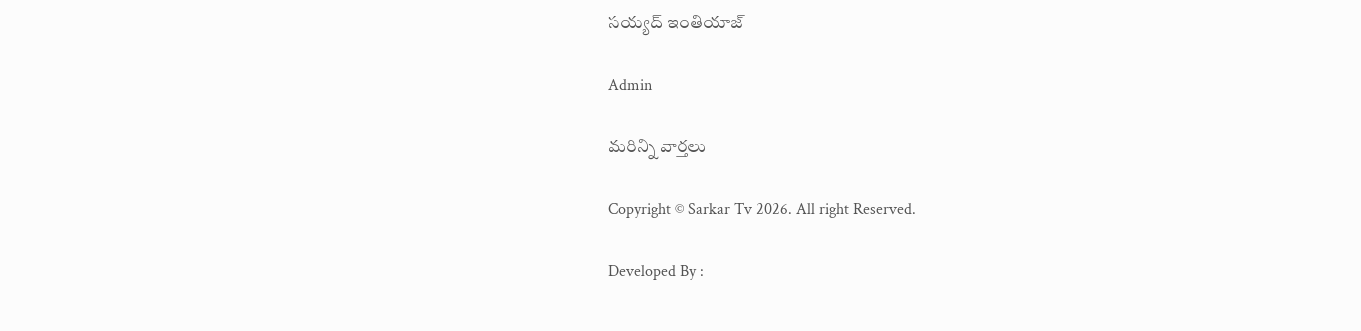సయ్యద్ ఇంతియాజ్

Admin

మరిన్ని వార్తలు

Copyright © Sarkar Tv 2026. All right Reserved.

Developed By :